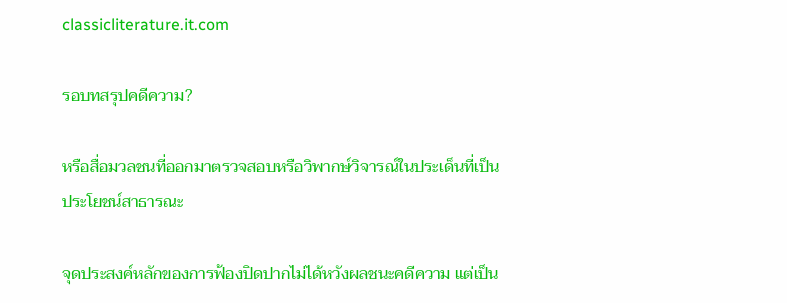classicliterature.it.com

รอบทสรุปคดีความ?

หรือสื่อมวลชนที่ออกมาตรวจสอบหรือวิพากษ์วิจารณ์ในประเด็นที่เป็นประโยชน์สาธารณะ

จุดประสงค์หลักของการฟ้องปิดปากไม่ได้หวังผลชนะคดีความ แต่เป็น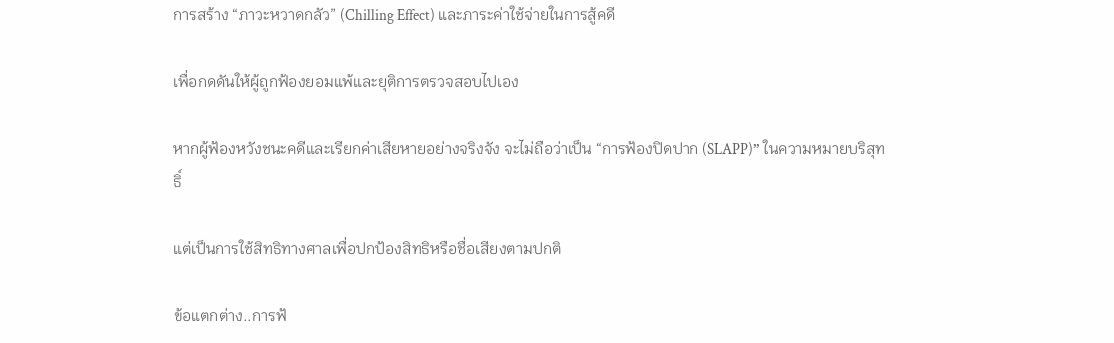การสร้าง “ภาวะหวาดกลัว” (Chilling Effect) และภาระค่าใช้จ่ายในการสู้คดี

เพื่อกดดันให้ผู้ถูกฟ้องยอมแพ้และยุติการตรวจสอบไปเอง

หากผู้ฟ้องหวังชนะคดีและเรียกค่าเสียหายอย่างจริงจัง จะไม่ถือว่าเป็น “การฟ้องปิดปาก (SLAPP)” ในความหมายบริสุทธิ์

แต่เป็นการใช้สิทธิทางศาลเพื่อปกป้องสิทธิหรือชื่อเสียงตามปกติ

ข้อแตกต่าง..การฟ้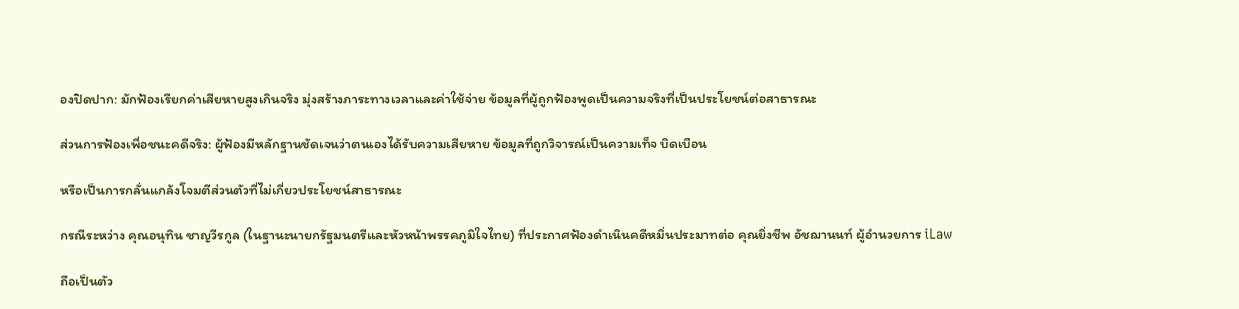องปิดปาก: มักฟ้องเรียกค่าเสียหายสูงเกินจริง มุ่งสร้างภาระทางเวลาและค่าใช้จ่าย ข้อมูลที่ผู้ถูกฟ้องพูดเป็นความจริงที่เป็นประโยชน์ต่อสาธารณะ

ส่วนการฟ้องเพื่อชนะคดีจริง: ผู้ฟ้องมีหลักฐานชัดเจนว่าตนเองได้รับความเสียหาย ข้อมูลที่ถูกวิจารณ์เป็นความเท็จ บิดเบือน

หรือเป็นการกลั่นแกล้งโจมตีส่วนตัวที่ไม่เกี่ยวประโยชน์สาธารณะ

กรณีระหว่าง คุณอนุทิน ชาญวีรกูล (ในฐานะนายกรัฐมนตรีและหัวหน้าพรรคภูมิใจไทย) ที่ประกาศฟ้องดำเนินคดีหมิ่นประมาทต่อ คุณยิ่งชีพ อัชฌานนท์ ผู้อำนวยการ iLaw

ถือเป็นตัว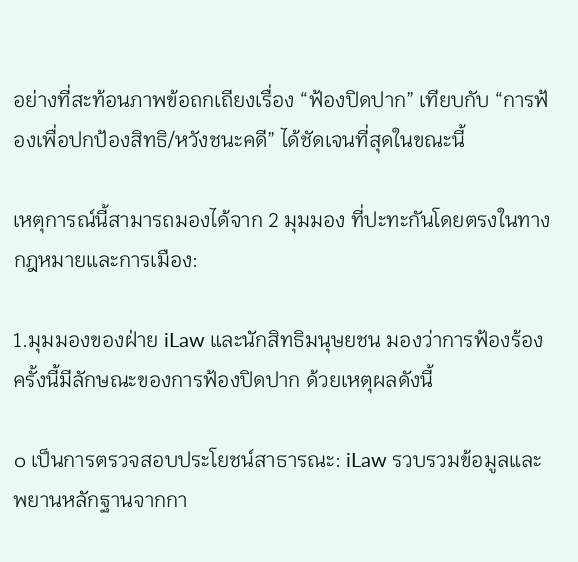อย่างที่สะท้อนภาพข้อถกเถียงเรื่อง “ฟ้องปิดปาก” เทียบกับ “การฟ้องเพื่อปกป้องสิทธิ/หวังชนะคดี” ได้ชัดเจนที่สุดในขณะนี้

เหตุการณ์นี้สามารถมองได้จาก 2 มุมมอง ที่ปะทะกันโดยตรงในทางกฎหมายและการเมือง:

1.มุมมองของฝ่าย iLaw และนักสิทธิมนุษยชน มองว่าการฟ้องร้องครั้งนี้มีลักษณะของการฟ้องปิดปาก ด้วยเหตุผลดังนี้

๐ เป็นการตรวจสอบประโยชน์สาธารณะ: iLaw รวบรวมข้อมูลและพยานหลักฐานจากกา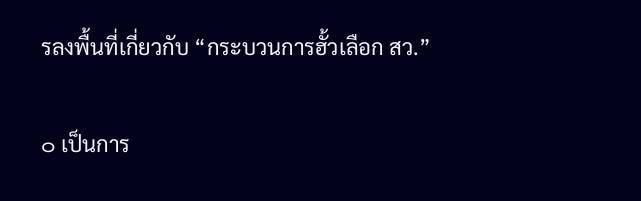รลงพื้นที่เกี่ยวกับ “กระบวนการฮั้วเลือก สว.”

๐ เป็นการ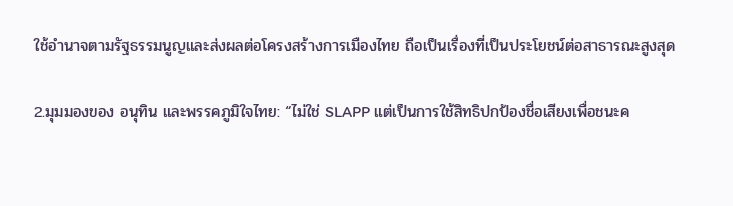ใช้อำนาจตามรัฐธรรมนูญและส่งผลต่อโครงสร้างการเมืองไทย ถือเป็นเรื่องที่เป็นประโยชน์ต่อสาธารณะสูงสุด

2.มุมมองของ อนุทิน และพรรคภูมิใจไทย: “ไม่ใช่ SLAPP แต่เป็นการใช้สิทธิปกป้องชื่อเสียงเพื่อชนะค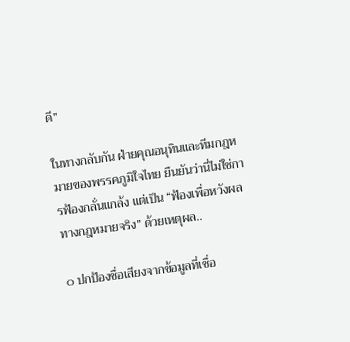ดี”

ในทางกลับกัน ฝ่ายคุณอนุทินและทีมกฎหมายของพรรคภูมิใจไทย ยืนยันว่านี่ไม่ใช่การฟ้องกลั่นแกล้ง แต่เป็น “ฟ้องเพื่อหวังผลทางกฎหมายจริง” ด้วยเหตุผล..

๐ ปกป้องชื่อเสียงจากข้อมูลที่เชื่อ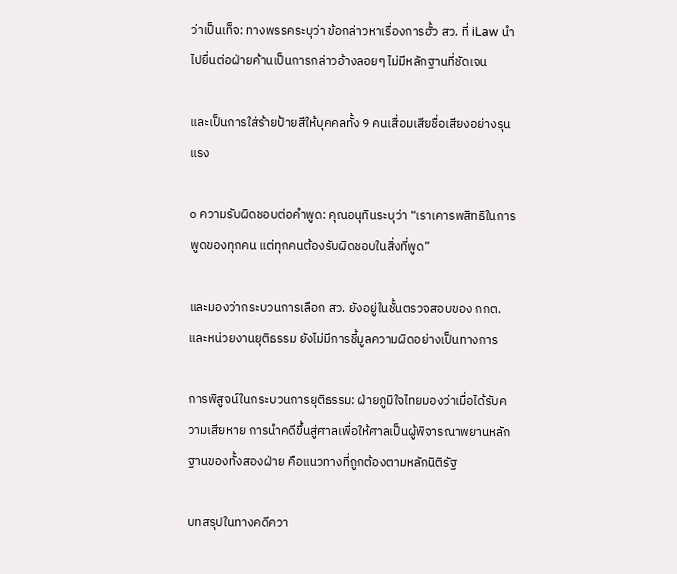ว่าเป็นเท็จ: ทางพรรคระบุว่า ข้อกล่าวหาเรื่องการฮั้ว สว. ที่ iLaw นำไปยื่นต่อฝ่ายค้านเป็นการกล่าวอ้างลอยๆ ไม่มีหลักฐานที่ชัดเจน

และเป็นการใส่ร้ายป้ายสีให้บุคคลทั้ง 9 คนเสื่อมเสียชื่อเสียงอย่างรุนแรง

๐ ความรับผิดชอบต่อคำพูด: คุณอนุทินระบุว่า “เราเคารพสิทธิในการพูดของทุกคน แต่ทุกคนต้องรับผิดชอบในสิ่งที่พูด”

และมองว่ากระบวนการเลือก สว. ยังอยู่ในชั้นตรวจสอบของ กกต. และหน่วยงานยุติธรรม ยังไม่มีการชี้มูลความผิดอย่างเป็นทางการ

การพิสูจน์ในกระบวนการยุติธรรม: ฝ่ายภูมิใจไทยมองว่าเมื่อได้รับความเสียหาย การนำคดีขึ้นสู่ศาลเพื่อให้ศาลเป็นผู้พิจารณาพยานหลักฐานของทั้งสองฝ่าย คือแนวทางที่ถูกต้องตามหลักนิติรัฐ

บทสรุปในทางคดีควา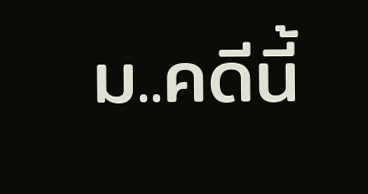ม..คดีนี้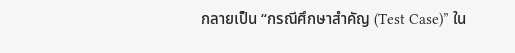กลายเป็น “กรณีศึกษาสำคัญ (Test Case)” ใน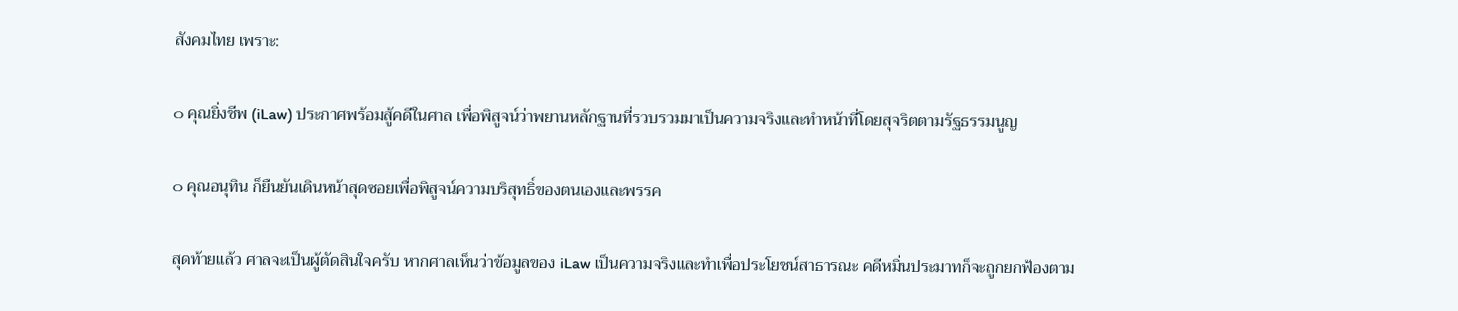สังคมไทย เพราะ:

๐ คุณยิ่งชีพ (iLaw) ประกาศพร้อมสู้คดีในศาล เพื่อพิสูจน์ว่าพยานหลักฐานที่รวบรวมมาเป็นความจริงและทำหน้าที่โดยสุจริตตามรัฐธรรมนูญ

๐ คุณอนุทิน ก็ยืนยันเดินหน้าสุดซอยเพื่อพิสูจน์ความบริสุทธิ์ของตนเองและพรรค

สุดท้ายแล้ว ศาลจะเป็นผู้ตัดสินใจครับ หากศาลเห็นว่าข้อมูลของ iLaw เป็นความจริงและทำเพื่อประโยชน์สาธารณะ คดีหมิ่นประมาทก็จะถูกยกฟ้องตาม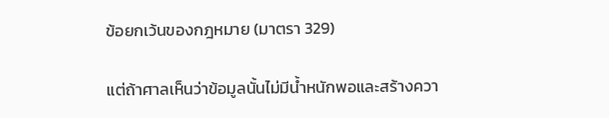ข้อยกเว้นของกฎหมาย (มาตรา 329)

แต่ถ้าศาลเห็นว่าข้อมูลนั้นไม่มีน้ำหนักพอและสร้างควา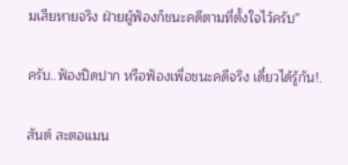มเสียหายจริง ฝ่ายผู้ฟ้องก็ชนะคดีตามที่ตั้งใจไว้ครับ”

ครับ..ฟ้องปิดปาก หรือฟ้องเพื่อชนะคดีจริง เดี๋ยวได้รู้กัน!.

สันต์ สะตอแมน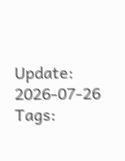Update: 2026-07-26
Tags: